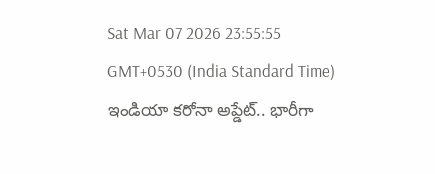Sat Mar 07 2026 23:55:55 GMT+0530 (India Standard Time)
ఇండియా కరోనా అప్డేట్.. భారీగా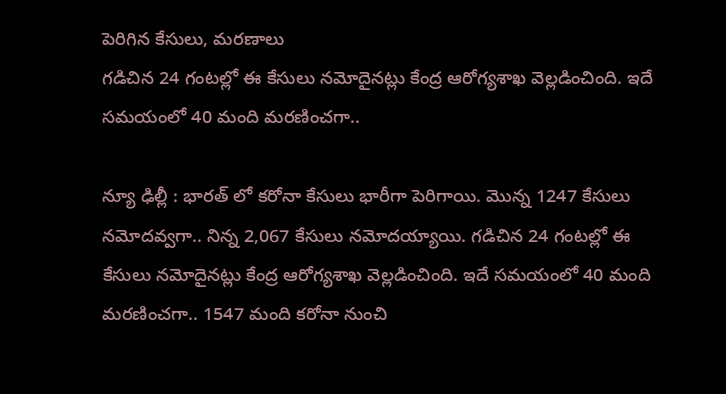పెరిగిన కేసులు, మరణాలు
గడిచిన 24 గంటల్లో ఈ కేసులు నమోదైనట్లు కేంద్ర ఆరోగ్యశాఖ వెల్లడించింది. ఇదే సమయంలో 40 మంది మరణించగా..

న్యూ ఢిల్లీ : భారత్ లో కరోనా కేసులు భారీగా పెరిగాయి. మొన్న 1247 కేసులు నమోదవ్వగా.. నిన్న 2,067 కేసులు నమోదయ్యాయి. గడిచిన 24 గంటల్లో ఈ కేసులు నమోదైనట్లు కేంద్ర ఆరోగ్యశాఖ వెల్లడించింది. ఇదే సమయంలో 40 మంది మరణించగా.. 1547 మంది కరోనా నుంచి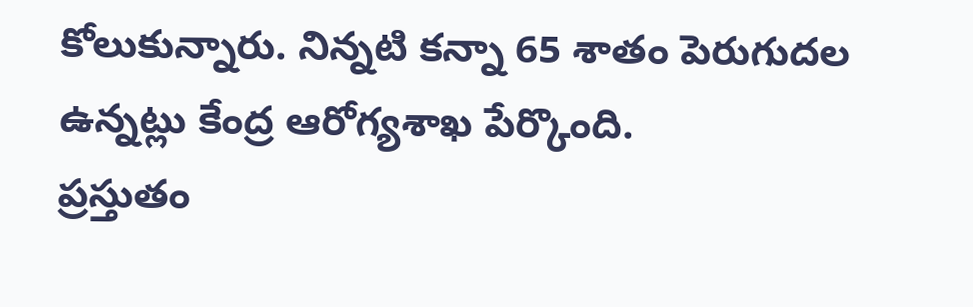కోలుకున్నారు. నిన్నటి కన్నా 65 శాతం పెరుగుదల ఉన్నట్లు కేంద్ర ఆరోగ్యశాఖ పేర్కొంది.
ప్రస్తుతం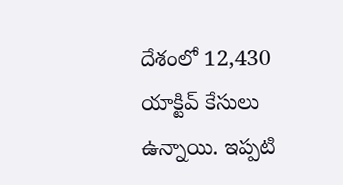దేశంలో 12,430 యాక్టివ్ కేసులు ఉన్నాయి. ఇప్పటి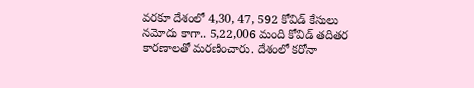వరకూ దేశంలో 4,30, 47, 592 కోవిడ్ కేసులు నమోదు కాగా.. 5,22,006 మంది కోవిడ్ తదితర కారణాలతో మరణించారు. దేశంలో కరోనా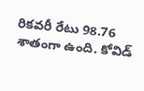రికవరీ రేటు 98.76 శాతంగా ఉంది. కోవిడ్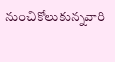నుంచికోలుకున్నవారి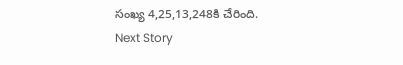సంఖ్య 4,25,13,248కి చేరింది.
Next Story